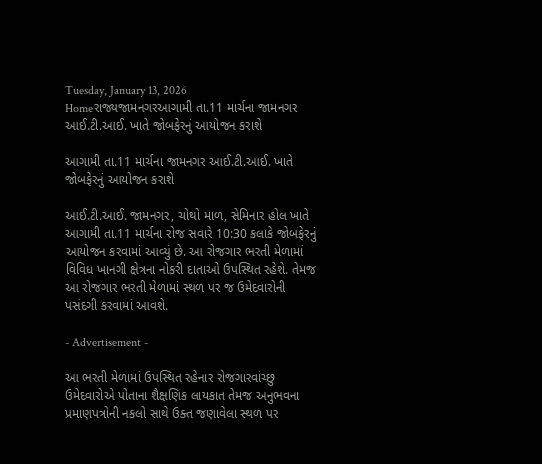Tuesday, January 13, 2026
Homeરાજ્યજામનગરઆગામી તા.11 માર્ચના જામનગર આઈ.ટી.આઈ. ખાતે જોબફેરનું આયોજન કરાશે

આગામી તા.11 માર્ચના જામનગર આઈ.ટી.આઈ. ખાતે જોબફેરનું આયોજન કરાશે

આઈ.ટી.આઈ. જામનગર, ચોથો માળ, સેમિનાર હોલ ખાતે આગામી તા.11 માર્ચના રોજ સવારે 10:30 કલાકે જોબફેરનું આયોજન કરવામાં આવ્યું છે. આ રોજગાર ભરતી મેળામાં વિવિધ ખાનગી ક્ષેત્રના નોકરી દાતાઓ ઉપસ્થિત રહેશે. તેમજ આ રોજગાર ભરતી મેળામાં સ્થળ પર જ ઉમેદવારોની પસંદગી કરવામાં આવશે.

- Advertisement -

આ ભરતી મેળામાં ઉપસ્થિત રહેનાર રોજગારવાંચ્છુ ઉમેદવારોએ પોતાના શૈક્ષણિક લાયકાત તેમજ અનુભવના પ્રમાણપત્રોની નકલો સાથે ઉક્ત જણાવેલા સ્થળ પર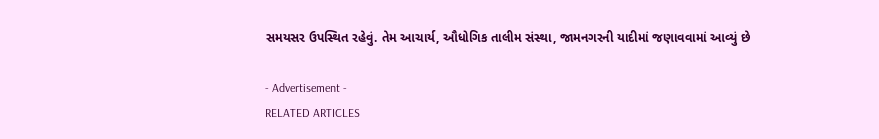સમયસર ઉપસ્થિત રહેવું. તેમ આચાર્ય, ઔધોગિક તાલીમ સંસ્થા, જામનગરની યાદીમાં જણાવવામાં આવ્યું છે

- Advertisement -
RELATED ARTICLES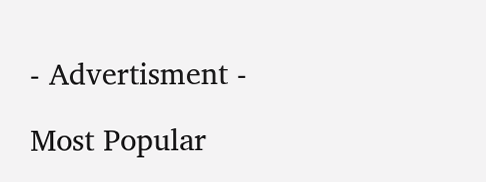- Advertisment -

Most Popular